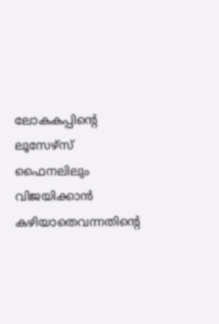ലോകകപ്പിന്റെ ലൂസേഴ്സ് ഫൈനലിലും വിജയിക്കാൻ കഴിയാതെവന്നതിന്റെ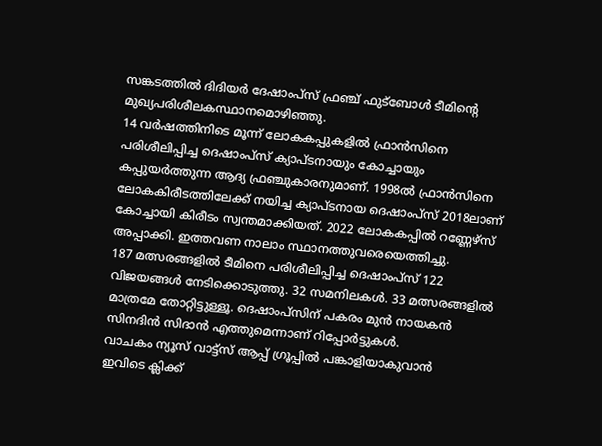സങ്കടത്തിൽ ദിദിയർ ദേഷാംപ്സ് ഫ്രഞ്ച് ഫുട്ബോൾ ടീമിന്റെ മുഖ്യപരിശീലകസ്ഥാനമൊഴിഞ്ഞു.
14 വർഷത്തിനിടെ മൂന്ന് ലോകകപ്പുകളിൽ ഫ്രാൻസിനെ പരിശീലിപ്പിച്ച ദെഷാംപ്സ് ക്യാപ്ടനായും കോച്ചായും കപ്പുയർത്തുന്ന ആദ്യ ഫ്രഞ്ചുകാരനുമാണ്. 1998ൽ ഫ്രാൻസിനെ ലോകകിരീടത്തിലേക്ക് നയിച്ച ക്യാപ്ടനായ ദെഷാംപ്സ് 2018ലാണ് കോച്ചായി കിരീടം സ്വന്തമാക്കിയത്. 2022 ലോകകപ്പിൽ റണ്ണേഴ്സ് അപ്പാക്കി. ഇത്തവണ നാലാം സ്ഥാനത്തുവരെയെത്തിച്ചു.
187 മത്സരങ്ങളിൽ ടീമിനെ പരിശീലിപ്പിച്ച ദെഷാംപ്സ് 122 വിജയങ്ങൾ നേടിക്കൊടുത്തു. 32 സമനിലകൾ. 33 മത്സരങ്ങളിൽ മാത്രമേ തോറ്റിട്ടുള്ളൂ. ദെഷാംപ്സിന് പകരം മുൻ നായകൻ സിനദിൻ സിദാൻ എത്തുമെന്നാണ് റിപ്പോർട്ടുകൾ.
വാചകം ന്യൂസ് വാട്ട്സ് ആപ്പ് ഗ്രൂപ്പിൽ പങ്കാളിയാകുവാൻ
ഇവിടെ ക്ലിക്ക്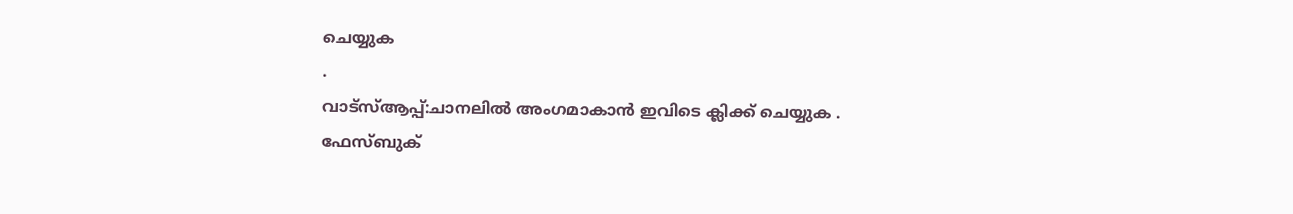ചെയ്യുക
.
വാട്സ്ആപ്പ്:ചാനലിൽ അംഗമാകാൻ ഇവിടെ ക്ലിക്ക് ചെയ്യുക .
ഫേസ്ബുക്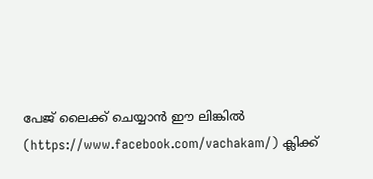പേജ് ലൈക്ക് ചെയ്യാൻ ഈ ലിങ്കിൽ (https://www.facebook.com/vachakam/) ക്ലിക്ക്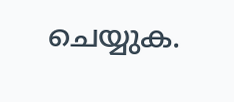ചെയ്യുക.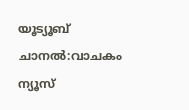യൂട്യൂബ് ചാനൽ:വാചകം ന്യൂസ്